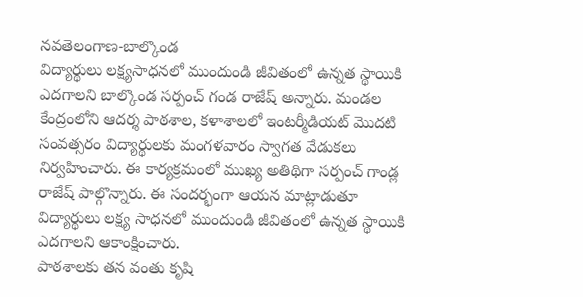నవతెలంగాణ-బాల్కొండ
విద్యార్థులు లక్ష్యసాధనలో ముందుండి జీవితంలో ఉన్నత స్థాయికి ఎదగాలని బాల్కొండ సర్పంచ్ గండ రాజేష్ అన్నారు. మండల కేంద్రంలోని ఆదర్శ పాఠశాల, కళాశాలలో ఇంటర్మీడియట్ మొదటి సంవత్సరం విద్యార్థులకు మంగళవారం స్వాగత వేడుకలు నిర్వహించారు. ఈ కార్యక్రమంలో ముఖ్య అతిథిగా సర్పంచ్ గాండ్ల రాజేష్ పాల్గొన్నారు. ఈ సందర్భంగా ఆయన మాట్లాడుతూ విద్యార్థులు లక్ష్య సాధనలో ముందుండి జీవితంలో ఉన్నత స్థాయికి ఎదగాలని ఆకాంక్షించారు.
పాఠశాలకు తన వంతు కృషి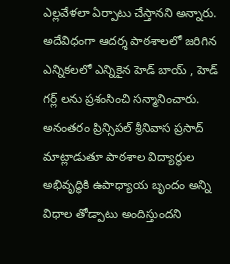ఎల్లవేళలా ఏర్పాటు చేస్తానని అన్నారు. అదేవిధంగా ఆదర్శ పాఠశాలలో జరిగిన ఎన్నికలలో ఎన్నికైన హెడ్ బాయ్ , హెడ్ గర్ల్ లను ప్రశంసించి సన్మానించారు. అనంతరం ప్రిన్సిపల్ శ్రీనివాస ప్రసాద్ మాట్లాడుతూ పాఠశాల విద్యార్థుల అభివృద్ధికి ఉపాధ్యాయ బృందం అన్ని విధాల తోడ్పాటు అందిస్తుందని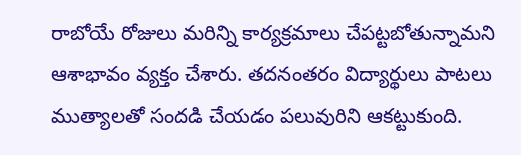రాబోయే రోజులు మరిన్ని కార్యక్రమాలు చేపట్టబోతున్నామని ఆశాభావం వ్యక్తం చేశారు. తదనంతరం విద్యార్థులు పాటలు ముత్యాలతో సందడి చేయడం పలువురిని ఆకట్టుకుంది.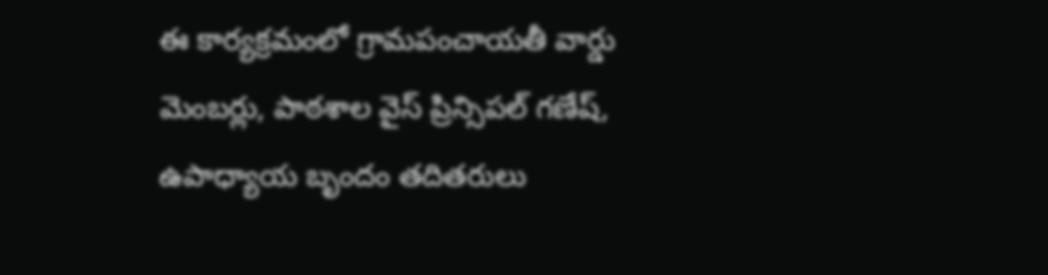ఈ కార్యక్రమంలో గ్రామపంచాయతీ వార్డు మెంబర్లు, పాఠశాల వైస్ ప్రిన్సిపల్ గణేష్, ఉపాధ్యాయ బృందం తదితరులు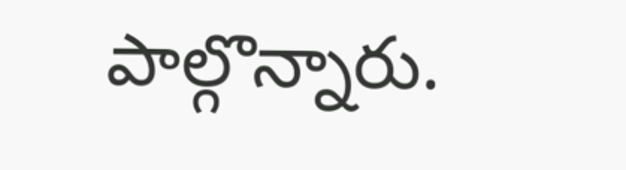పాల్గొన్నారు.